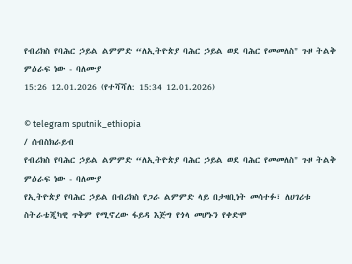የብሪክስ የባሕር ኃይል ልምምድ “ለኢትዮጵያ ባሕር ኃይል ወደ ባሕር የመመለስ" ጉዞ ትልቅ ምዕራፍ ነው - ባለሙያ
15:26 12.01.2026 (የተሻሻለ: 15:34 12.01.2026)

© telegram sputnik_ethiopia
/ ሰብስክራይብ
የብሪክስ የባሕር ኃይል ልምምድ “ለኢትዮጵያ ባሕር ኃይል ወደ ባሕር የመመለስ" ጉዞ ትልቅ ምዕራፍ ነው - ባለሙያ
የኢትዮጵያ የባሕር ኃይል በብሪክስ የጋራ ልምምድ ላይ በታዛቢነት መሳተፉ፣ ለሀገሪቱ ስትራቴጂካዊ ጥቅም የሚኖረው ፋይዳ እጅግ የጎላ መሆኑን የቀድሞ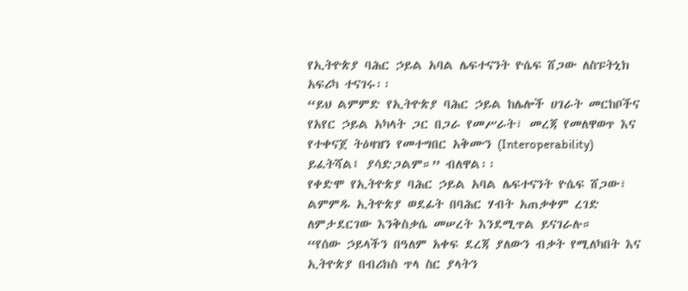የኢትዮጵያ ባሕር ኃይል አባል ሌፍተናንት ዮሴፍ ሸጋው ለስፑትኒክ አፍሪካ ተናገሩ፡፡
“ይህ ልምምድ የኢትዮጵያ ባሕር ኃይል ከሌሎች ሀገራት መርከቦችና የአየር ኃይል አካላት ጋር በጋራ የመሥራት፣ መረጃ የመለዋወጥ እና የተቀናጀ ትዕዛዝን የመተግበር አቅሙን (Interoperability) ይፈትሻል፤ ያሳድጋልም።” ብለዋል፡፡
የቀድሞ የኢትዮጵያ ባሕር ኃይል አባል ሌፍተናንት ዮሴፍ ሸጋው፣ ልምምዱ ኢትዮጵያ ወደፊት በባሕር ሃብት አጠቃቀም ረገድ ለምታደርገው እንቅስቃሴ መሠረት እንደሚጥል ይናገራሉ።
“የሰው ኃይላችን በዓለም አቀፍ ደረጃ ያለውን ብቃት የሚለካበት እና ኢትዮጵያ በብሪክስ ጥላ ስር ያላትን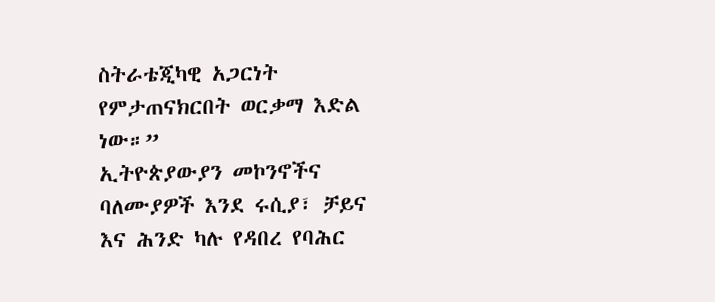ስትራቴጂካዊ አጋርነት የምታጠናክርበት ወርቃማ እድል ነው።”
ኢትዮጵያውያን መኮንኖችና ባለሙያዎች እንደ ሩሲያ፣ ቻይና እና ሕንድ ካሉ የዳበረ የባሕር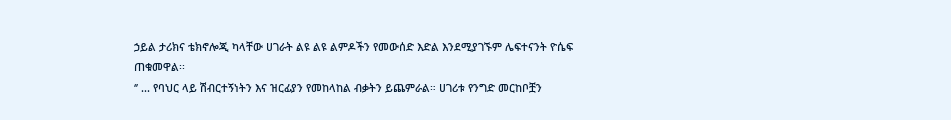ኃይል ታሪክና ቴክኖሎጂ ካላቸው ሀገራት ልዩ ልዩ ልምዶችን የመውሰድ እድል እንደሚያገኙም ሌፍተናንት ዮሴፍ ጠቁመዋል፡፡
‘’ ... የባህር ላይ ሽብርተኝነትን እና ዝርፊያን የመከላከል ብቃትን ይጨምራል። ሀገሪቱ የንግድ መርከቦቿን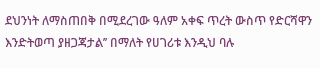ደህንነት ለማስጠበቅ በሚደረገው ዓለም አቀፍ ጥረት ውስጥ የድርሻዋን እንድትወጣ ያዘጋጃታል’’ በማለት የሀገሪቱ እንዲህ ባሉ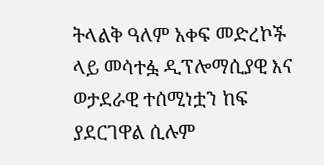ትላልቅ ዓለም አቀፍ መድረኮች ላይ መሳተፏ ዲፕሎማሲያዊ እና ወታደራዊ ተሰሚነቷን ከፍ ያደርገዋል ሲሉም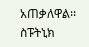አጠቃለዋል፡፡
ስፑትኒክ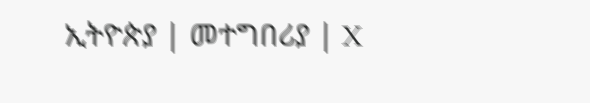ኢትዮጵያ | መተግበሪያ | X